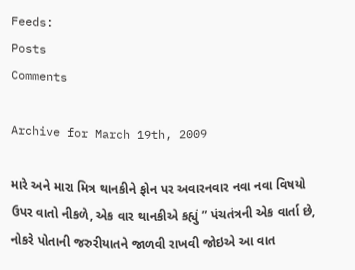Feeds:
Posts
Comments

Archive for March 19th, 2009

મારે અને મારા મિત્ર થાનકીને ફોન પર અવારનવાર નવા નવા વિષયો ઉપર વાતો નીકળે, એક વાર થાનકીએ કહ્યું ” પંચતંત્રની એક વાર્તા છે, નોકરે પોતાની જરુરીયાતને જાળવી રાખવી જોઇએ આ વાત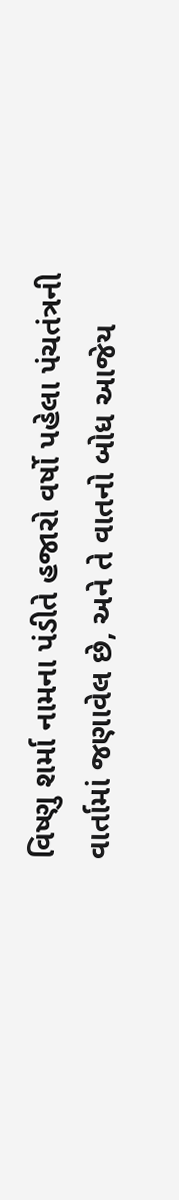વિષ્ણુ શર્મા નામના પંડીતે હજારો વર્ષો પહેલા પંચતંત્રની વાર્તામાં જણાવેલ છે, અને તે વાતનો બોધ આજેય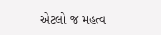એટલો જ મહત્વ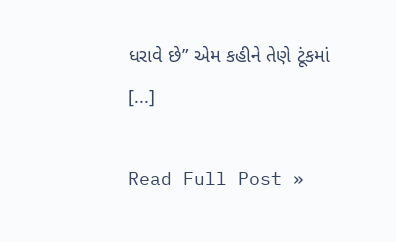ધરાવે છે” એમ કહીને તેણે ટૂંકમાં [...]

Read Full Post »